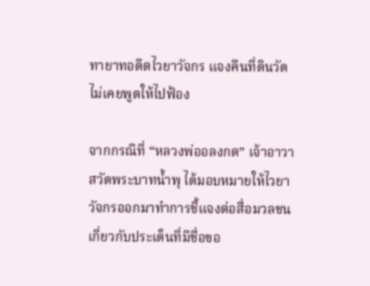ทายาทอดีตไวยาวัจกร แจงคืนที่ดินวัด ไม่เคยพูดให้ไปฟ้อง

จากกรณีที่ “หลวงพ่ออลงกต” เจ้าอาวาสวัดพระบาทน้ำพุ ได้มอบหมายให้ไวยาวัจกรออกมาทำการชี้แจงต่อสื่อมวลชนเกี่ยวกับประเด็นที่มีชื่อขอ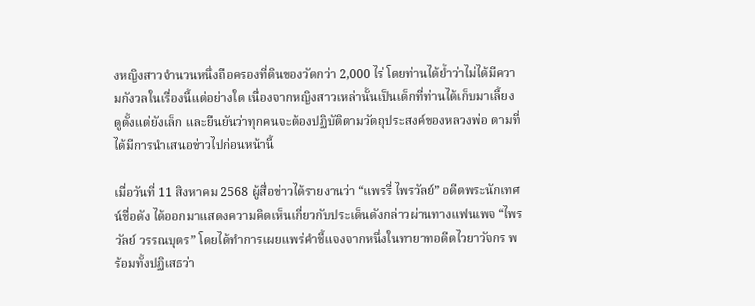งหญิงสาวจำนวนหนึ่งถือครองที่ดินของวัดกว่า 2,000 ไร่ โดยท่านได้ย้ำว่าไม่ได้มีความกังวลในเรื่องนี้แต่อย่างใด เนื่องจากหญิงสาวเหล่านั้นเป็นเด็กที่ท่านได้เก็บมาเลี้ยงดูตั้งแต่ยังเล็ก และยืนยันว่าทุกคนจะต้องปฏิบัติตามวัตถุประสงค์ของหลวงพ่อ ตามที่ได้มีการนำเสนอข่าวไปก่อนหน้านี้

เมื่อวันที่ 11 สิงหาคม 2568 ผู้สื่อข่าวได้รายงานว่า “แพรรี่ ไพรวัลย์” อดีตพระนักเทศน์ชื่อดัง ได้ออกมาแสดงความคิดเห็นเกี่ยวกับประเด็นดังกล่าวผ่านทางแฟนเพจ “ไพรวัลย์ วรรณบุตร” โดยได้ทำการเผยแพร่คำชี้แจงจากหนึ่งในทายาทอดีตไวยาวัจกร พร้อมทั้งปฏิเสธว่า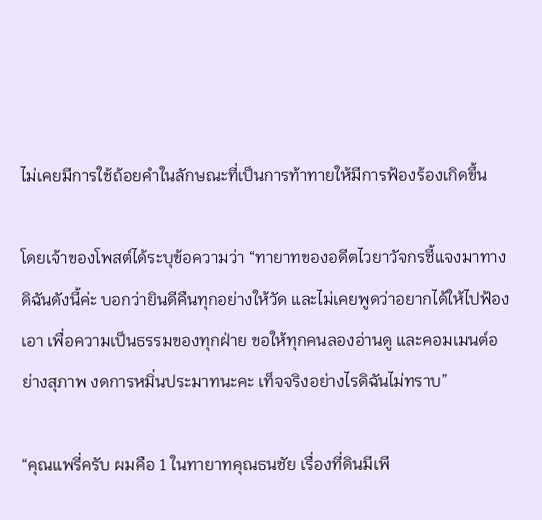ไม่เคยมีการใช้ถ้อยคำในลักษณะที่เป็นการท้าทายให้มีการฟ้องร้องเกิดขึ้น

โดยเจ้าของโพสต์ได้ระบุข้อความว่า “ทายาทของอดีตไวยาวัจกรชี้แจงมาทางดิฉันดังนี้ค่ะ บอกว่ายินดีคืนทุกอย่างให้วัด และไม่เคยพูดว่าอยากได้ให้ไปฟ้องเอา เพื่อความเป็นธรรมของทุกฝ่าย ขอให้ทุกคนลองอ่านดู และคอมเมนต์อย่างสุภาพ งดการหมิ่นประมาทนะคะ เท็จจริงอย่างไรดิฉันไม่ทราบ”

“คุณแพรี่ครับ ผมคือ 1 ในทายาทคุณธนชัย เรื่องที่ดินมีเพี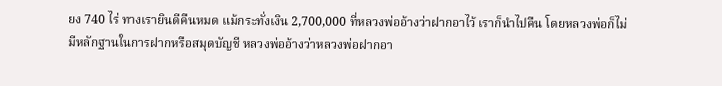ยง 740 ไร่ ทางเรายินดีคืนหมด แม้กระทั่งเงิน 2,700,000 ที่หลวงพ่ออ้างว่าฝากอาไว้ เราก็นำไปคืน โดยหลวงพ่อก็ไม่มีหลักฐานในการฝากหรือสมุดบัญชี หลวงพ่ออ้างว่าหลวงพ่อฝากอา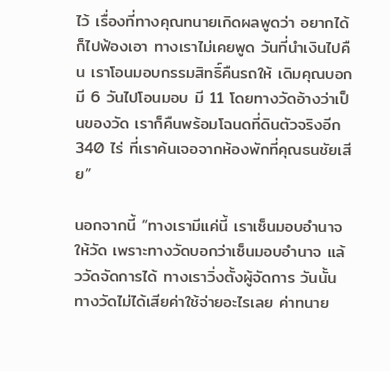ไว้ เรื่องที่ทางคุณทนายเกิดผลพูดว่า อยากได้ก็ไปฟ้องเอา ทางเราไม่เคยพูด วันที่นำเงินไปคืน เราโอนมอบกรรมสิทธิ์คืนรถให้ เดิมคุณบอกมี 6 วันไปโอนมอบ มี 11 โดยทางวัดอ้างว่าเป็นของวัด เราก็คืนพร้อมโฉนดที่ดินตัวจริงอีก 340 ไร่ ที่เราค้นเจอจากห้องพักที่คุณธนชัยเสีย”

นอกจากนี้ “ทางเรามีแค่นี้ เราเซ็นมอบอำนาจให้วัด เพราะทางวัดบอกว่าเซ็นมอบอำนาจ แล้ววัดจัดการได้ ทางเราวิ่งตั้งผู้จัดการ วันนั้นทางวัดไม่ได้เสียค่าใช้จ่ายอะไรเลย ค่าทนาย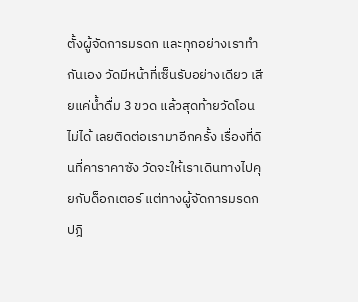ตั้งผู้จัดการมรดก และทุกอย่างเราทำกันเอง วัดมีหน้าที่เซ็นรับอย่างเดียว เสียแค่น้ำดื่ม 3 ขวด แล้วสุดท้ายวัดโอนไม่ได้ เลยติดต่อเรามาอีกครั้ง เรื่องที่ดินที่คาราคาซัง วัดจะให้เราเดินทางไปคุยกับด็อกเตอร์ แต่ทางผู้จัดการมรดกปฎิ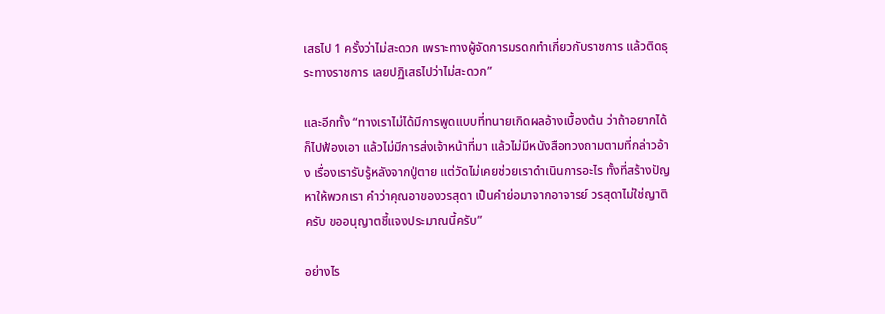เสธไป 1 ครั้งว่าไม่สะดวก เพราะทางผู้จัดการมรดกทำเกี่ยวกับราชการ แล้วติดธุระทางราชการ เลยปฏิเสธไปว่าไม่สะดวก”

และอีกทั้ง “ทางเราไม่ได้มีการพูดแบบที่ทนายเกิดผลอ้างเบื้องต้น ว่าถ้าอยากได้ก็ไปฟ้องเอา แล้วไม่มีการส่งเจ้าหน้าที่มา แล้วไม่มีหนังสือทวงถามตามที่กล่าวอ้าง เรื่องเรารับรู้หลังจากปู่ตาย แต่วัดไม่เคยช่วยเราดำเนินการอะไร ทั้งที่สร้างปัญหาให้พวกเรา คำว่าคุณอาของวรสุดา เป็นคำย่อมาจากอาจารย์ วรสุดาไม่ใช่ญาติครับ ขออนุญาตชี้แจงประมาณนี้ครับ”

อย่างไร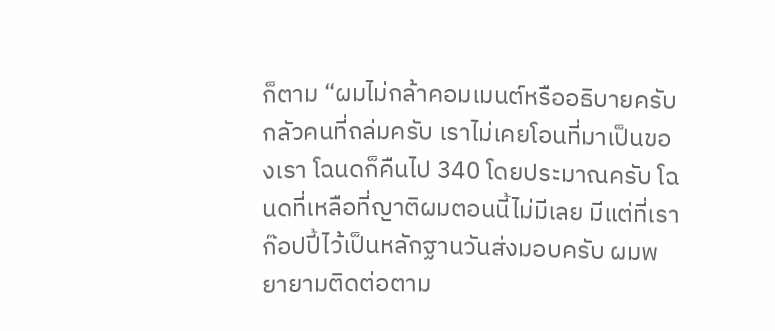ก็ตาม “ผมไม่กล้าคอมเมนต์หรืออธิบายครับ กลัวคนที่ถล่มครับ เราไม่เคยโอนที่มาเป็นของเรา โฉนดก็คืนไป 340 โดยประมาณครับ โฉนดที่เหลือที่ญาติผมตอนนี้ไม่มีเลย มีแต่ที่เราก๊อปปี้ไว้เป็นหลักฐานวันส่งมอบครับ ผมพยายามติดต่อตาม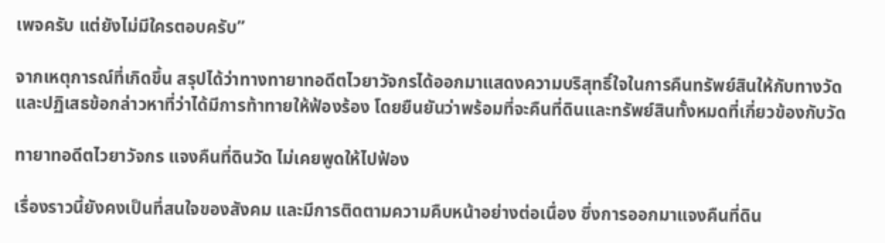เพจครับ แต่ยังไม่มีใครตอบครับ”

จากเหตุการณ์ที่เกิดขึ้น สรุปได้ว่าทางทายาทอดีตไวยาวัจกรได้ออกมาแสดงความบริสุทธิ์ใจในการคืนทรัพย์สินให้กับทางวัด และปฏิเสธข้อกล่าวหาที่ว่าได้มีการท้าทายให้ฟ้องร้อง โดยยืนยันว่าพร้อมที่จะคืนที่ดินและทรัพย์สินทั้งหมดที่เกี่ยวข้องกับวัด

ทายาทอดีตไวยาวัจกร แจงคืนที่ดินวัด ไม่เคยพูดให้ไปฟ้อง

เรื่องราวนี้ยังคงเป็นที่สนใจของสังคม และมีการติดตามความคืบหน้าอย่างต่อเนื่อง ซึ่งการออกมาแจงคืนที่ดิน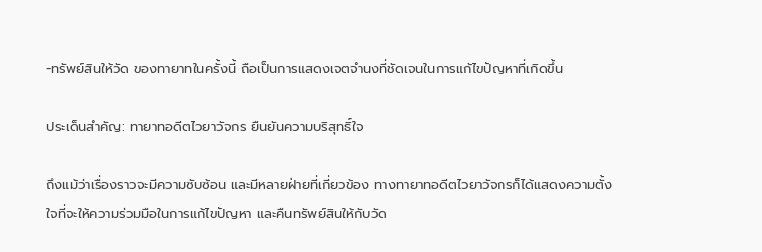-ทรัพย์สินให้วัด ของทายาทในครั้งนี้ ถือเป็นการแสดงเจตจำนงที่ชัดเจนในการแก้ไขปัญหาที่เกิดขึ้น

ประเด็นสำคัญ: ทายาทอดีตไวยาวัจกร ยืนยันความบริสุทธิ์ใจ

ถึงแม้ว่าเรื่องราวจะมีความซับซ้อน และมีหลายฝ่ายที่เกี่ยวข้อง ทางทายาทอดีตไวยาวัจกรก็ได้แสดงความตั้งใจที่จะให้ความร่วมมือในการแก้ไขปัญหา และคืนทรัพย์สินให้กับวัด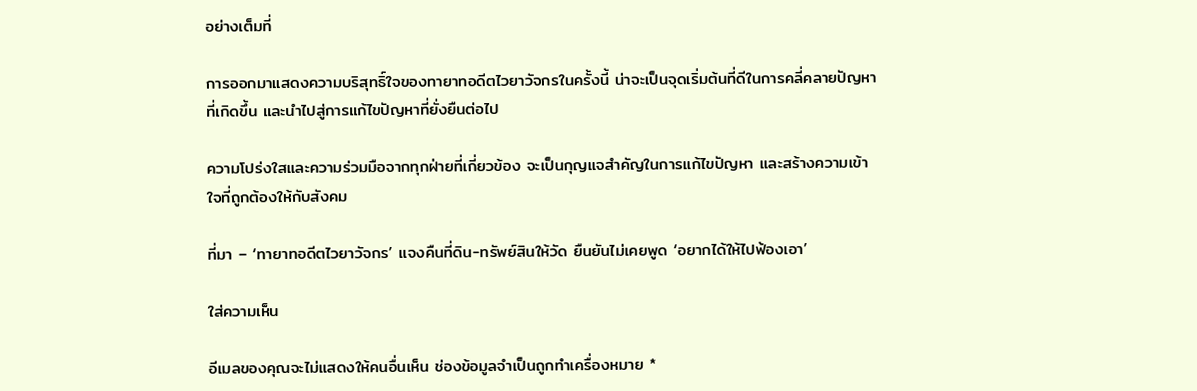อย่างเต็มที่

การออกมาแสดงความบริสุทธิ์ใจของทายาทอดีตไวยาวัจกรในครั้งนี้ น่าจะเป็นจุดเริ่มต้นที่ดีในการคลี่คลายปัญหาที่เกิดขึ้น และนำไปสู่การแก้ไขปัญหาที่ยั่งยืนต่อไป

ความโปร่งใสและความร่วมมือจากทุกฝ่ายที่เกี่ยวข้อง จะเป็นกุญแจสำคัญในการแก้ไขปัญหา และสร้างความเข้าใจที่ถูกต้องให้กับสังคม

ที่มา – ‘ทายาทอดีตไวยาวัจกร’ แจงคืนที่ดิน-ทรัพย์สินให้วัด ยืนยันไม่เคยพูด ‘อยากได้ให้ไปฟ้องเอา’

ใส่ความเห็น

อีเมลของคุณจะไม่แสดงให้คนอื่นเห็น ช่องข้อมูลจำเป็นถูกทำเครื่องหมาย *